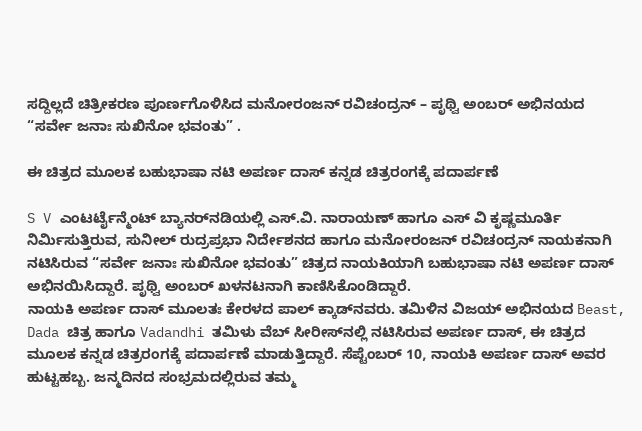ಸದ್ದಿಲ್ಲದೆ ಚಿತ್ರೀಕರಣ ಪೂರ್ಣಗೊಳಿಸಿದ ಮನೋರಂಜನ್ ರವಿಚಂದ್ರನ್ – ಪೃಥ್ವಿ ಅಂಬರ್ ಅಭಿನಯದ “ಸರ್ವೇ ಜನಾಃ ಸುಖಿನೋ ಭವಂತು” .

ಈ ಚಿತ್ರದ ಮೂಲಕ ಬಹುಭಾಷಾ ನಟಿ ಅಪರ್ಣ ದಾಸ್ ಕನ್ನಡ ಚಿತ್ರರಂಗಕ್ಕೆ ಪದಾರ್ಪಣೆ

S V ಎಂಟರ್ಟೈನ್ಮೆಂಟ್ ಬ್ಯಾನರ್‌ನಡಿಯಲ್ಲಿ ಎಸ್.ವಿ. ನಾರಾಯಣ್ ಹಾಗೂ ಎಸ್ ವಿ ಕೃಷ್ಣಮೂರ್ತಿ ನಿರ್ಮಿಸುತ್ತಿರುವ, ಸುನೀಲ್ ರುದ್ರಪ್ರಭಾ ನಿರ್ದೇಶನದ ಹಾಗೂ ಮನೋರಂಜನ್ ರವಿಚಂದ್ರನ್ ನಾಯಕನಾಗಿ ನಟಿಸಿರುವ “ಸರ್ವೇ ಜನಾಃ ಸುಖಿನೋ ಭವಂತು” ಚಿತ್ರದ ನಾಯಕಿಯಾಗಿ ಬಹುಭಾಷಾ ನಟಿ ಅಪರ್ಣ ದಾಸ್ ಅಭಿನಯಿಸಿದ್ದಾರೆ. ಪೃಥ್ವಿ ಅಂಬರ್ ಖಳನಟನಾಗಿ ಕಾಣಿಸಿಕೊಂಡಿದ್ದಾರೆ.
ನಾಯಕಿ ಅಪರ್ಣ ದಾಸ್ ಮೂಲತಃ ಕೇರಳದ ಪಾಲ್ ಕ್ಕಾಡ್‌ನವರು. ತಮಿಳಿನ ವಿಜಯ್ ಅಭಿನಯದ Beast, Dada ಚಿತ್ರ ಹಾಗೂ Vadandhi ತಮಿಳು ವೆಬ್ ಸೀರೀಸ್‌ನಲ್ಲಿ ನಟಿಸಿರುವ ಅಪರ್ಣ ದಾಸ್, ಈ ಚಿತ್ರದ ಮೂಲಕ ಕನ್ನಡ ಚಿತ್ರರಂಗಕ್ಕೆ ಪದಾರ್ಪಣೆ ಮಾಡುತ್ತಿದ್ದಾರೆ. ಸೆಪ್ಟೆಂಬರ್ 10, ನಾಯಕಿ ಅಪರ್ಣ ದಾಸ್ ಅವರ ಹುಟ್ಟಹಬ್ಬ. ಜನ್ಮದಿನದ ಸಂಭ್ರಮದಲ್ಲಿರುವ ತಮ್ಮ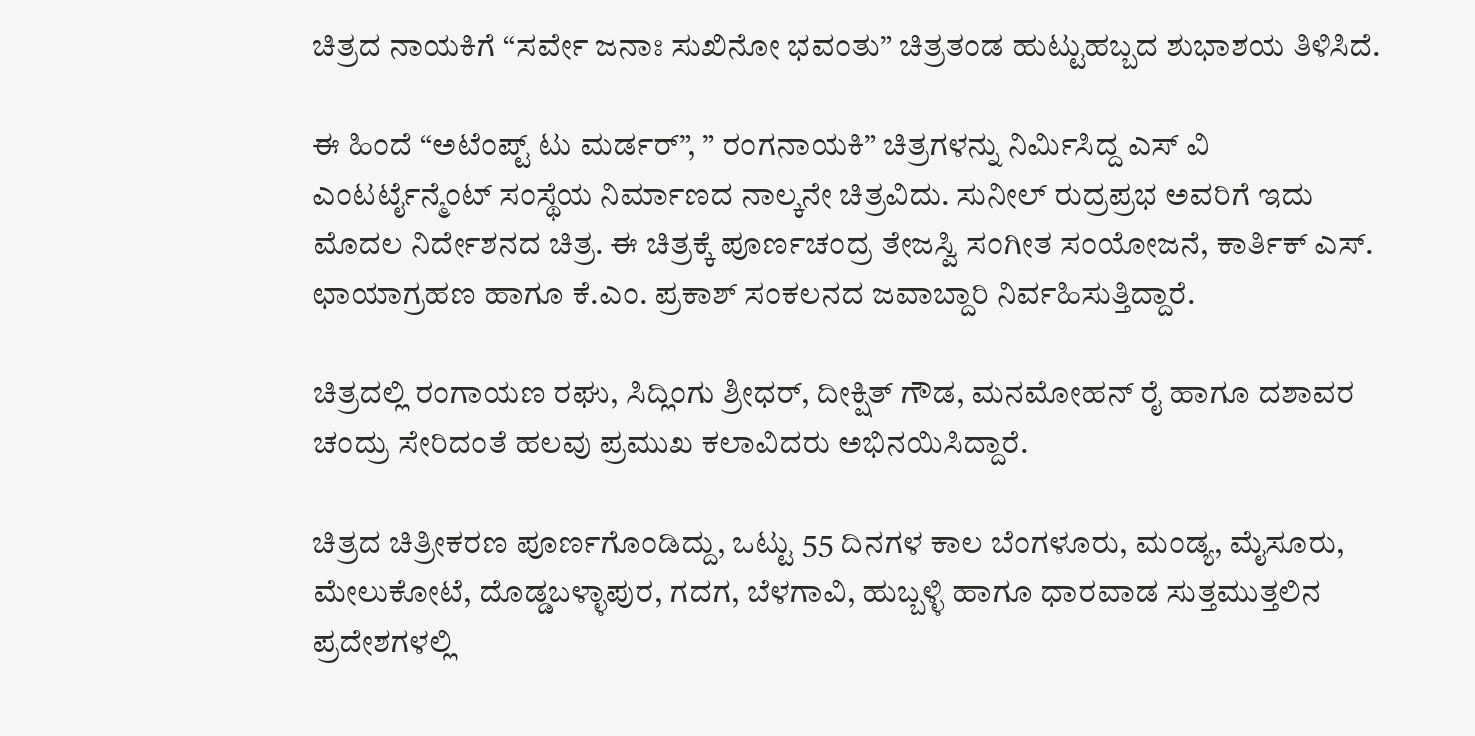ಚಿತ್ರದ ನಾಯಕಿಗೆ “ಸರ್ವೇ ಜನಾಃ ಸುಖಿನೋ ಭವಂತು” ಚಿತ್ರತಂಡ ಹುಟ್ಟುಹಬ್ಬದ ಶುಭಾಶಯ ತಿಳಿಸಿದೆ.

ಈ ಹಿಂದೆ “ಅಟೆಂಪ್ಟ್ ಟು ಮರ್ಡರ್”, ” ರಂಗನಾಯಕಿ” ಚಿತ್ರಗಳನ್ನು ನಿರ್ಮಿಸಿದ್ದ ಎಸ್ ವಿ ಎಂಟರ್ಟೈನ್ಮೆಂಟ್ ಸಂಸ್ಥೆಯ ನಿರ್ಮಾಣದ ನಾಲ್ಕನೇ ಚಿತ್ರವಿದು. ಸುನೀಲ್ ರುದ್ರಪ್ರಭ ಅವರಿಗೆ ಇದು ಮೊದಲ ನಿರ್ದೇಶನದ ಚಿತ್ರ. ಈ ಚಿತ್ರಕ್ಕೆ ಪೂರ್ಣಚಂದ್ರ ತೇಜಸ್ವಿ ಸಂಗೀತ ಸಂಯೋಜನೆ, ಕಾರ್ತಿಕ್ ಎಸ್. ಛಾಯಾಗ್ರಹಣ ಹಾಗೂ ಕೆ.ಎಂ. ಪ್ರಕಾಶ್ ಸಂಕಲನದ ಜವಾಬ್ದಾರಿ ನಿರ್ವಹಿಸುತ್ತಿದ್ದಾರೆ.

ಚಿತ್ರದಲ್ಲಿ ರಂಗಾಯಣ ರಘು, ಸಿದ್ಲಿಂಗು ಶ್ರೀಧರ್, ದೀಕ್ಷಿತ್ ಗೌಡ, ಮನಮೋಹನ್ ರೈ ಹಾಗೂ ದಶಾವರ ಚಂದ್ರು ಸೇರಿದಂತೆ ಹಲವು ಪ್ರಮುಖ ಕಲಾವಿದರು ಅಭಿನಯಿಸಿದ್ದಾರೆ.

ಚಿತ್ರದ ಚಿತ್ರೀಕರಣ ಪೂರ್ಣಗೊಂಡಿದ್ದು, ಒಟ್ಟು 55 ದಿನಗಳ ಕಾಲ ಬೆಂಗಳೂರು, ಮಂಡ್ಯ, ಮೈಸೂರು, ಮೇಲುಕೋಟೆ, ದೊಡ್ಡಬಳ್ಳಾಪುರ, ಗದಗ, ಬೆಳಗಾವಿ, ಹುಬ್ಬಳ್ಳಿ ಹಾಗೂ ಧಾರವಾಡ ಸುತ್ತಮುತ್ತಲಿನ ಪ್ರದೇಶಗಳಲ್ಲಿ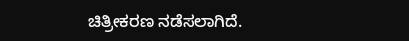ಚಿತ್ರೀಕರಣ ನಡೆಸಲಾಗಿದೆ.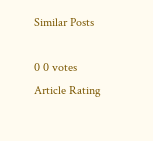Similar Posts

0 0 votes
Article Rating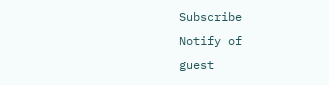Subscribe
Notify of
guest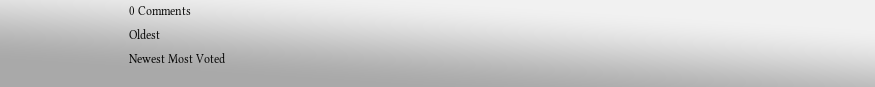0 Comments
Oldest
Newest Most Voted